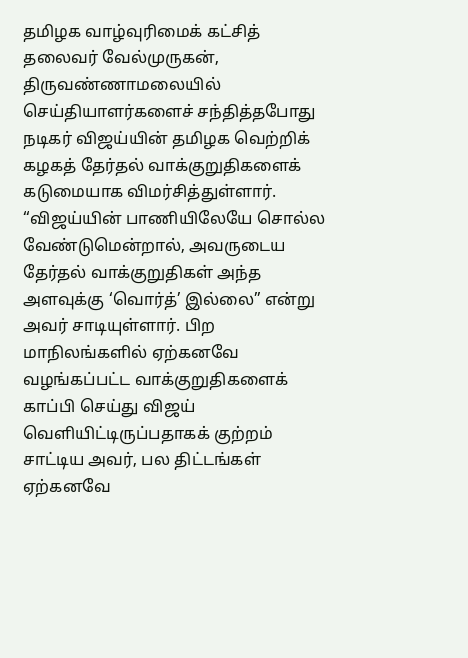தமிழக வாழ்வுரிமைக் கட்சித் தலைவர் வேல்முருகன், திருவண்ணாமலையில் செய்தியாளர்களைச் சந்தித்தபோது நடிகர் விஜய்யின் தமிழக வெற்றிக் கழகத் தேர்தல் வாக்குறுதிகளைக் கடுமையாக விமர்சித்துள்ளார். “விஜய்யின் பாணியிலேயே சொல்ல வேண்டுமென்றால், அவருடைய தேர்தல் வாக்குறுதிகள் அந்த அளவுக்கு ‘வொர்த்’ இல்லை” என்று அவர் சாடியுள்ளார். பிற மாநிலங்களில் ஏற்கனவே வழங்கப்பட்ட வாக்குறுதிகளைக் காப்பி செய்து விஜய் வெளியிட்டிருப்பதாகக் குற்றம் சாட்டிய அவர், பல திட்டங்கள் ஏற்கனவே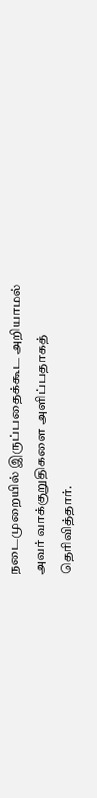நடைமுறையில் இருப்பதைக்கூட அறியாமல் அவர் வாக்குறுதிகளை அளிப்பதாகத் தெரிவித்தார்.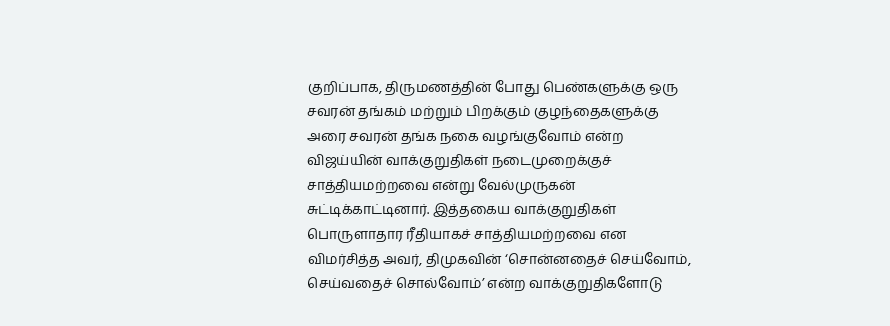குறிப்பாக, திருமணத்தின் போது பெண்களுக்கு ஒரு சவரன் தங்கம் மற்றும் பிறக்கும் குழந்தைகளுக்கு அரை சவரன் தங்க நகை வழங்குவோம் என்ற விஜய்யின் வாக்குறுதிகள் நடைமுறைக்குச் சாத்தியமற்றவை என்று வேல்முருகன் சுட்டிக்காட்டினார். இத்தகைய வாக்குறுதிகள் பொருளாதார ரீதியாகச் சாத்தியமற்றவை என விமர்சித்த அவர், திமுகவின் ‘சொன்னதைச் செய்வோம், செய்வதைச் சொல்வோம்’ என்ற வாக்குறுதிகளோடு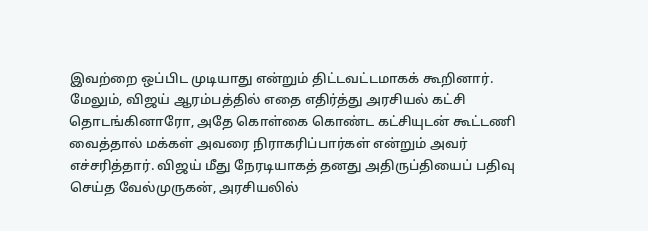இவற்றை ஒப்பிட முடியாது என்றும் திட்டவட்டமாகக் கூறினார்.
மேலும், விஜய் ஆரம்பத்தில் எதை எதிர்த்து அரசியல் கட்சி தொடங்கினாரோ, அதே கொள்கை கொண்ட கட்சியுடன் கூட்டணி வைத்தால் மக்கள் அவரை நிராகரிப்பார்கள் என்றும் அவர் எச்சரித்தார். விஜய் மீது நேரடியாகத் தனது அதிருப்தியைப் பதிவு செய்த வேல்முருகன், அரசியலில்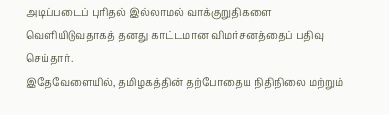அடிப்படைப் புரிதல் இல்லாமல் வாக்குறுதிகளை வெளியிடுவதாகத் தனது காட்டமான விமர்சனத்தைப் பதிவு செய்தார்.
இதேவேளையில், தமிழகத்தின் தற்போதைய நிதிநிலை மற்றும்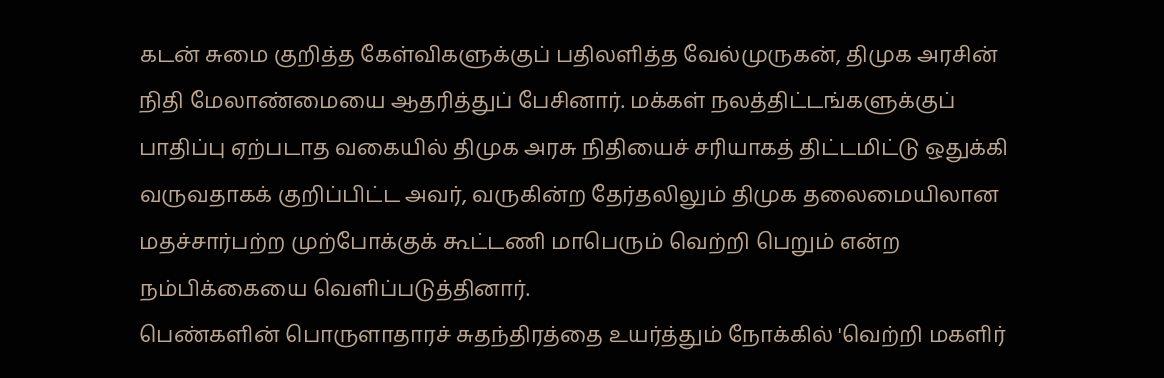கடன் சுமை குறித்த கேள்விகளுக்குப் பதிலளித்த வேல்முருகன், திமுக அரசின் நிதி மேலாண்மையை ஆதரித்துப் பேசினார். மக்கள் நலத்திட்டங்களுக்குப் பாதிப்பு ஏற்படாத வகையில் திமுக அரசு நிதியைச் சரியாகத் திட்டமிட்டு ஒதுக்கி வருவதாகக் குறிப்பிட்ட அவர், வருகின்ற தேர்தலிலும் திமுக தலைமையிலான மதச்சார்பற்ற முற்போக்குக் கூட்டணி மாபெரும் வெற்றி பெறும் என்ற நம்பிக்கையை வெளிப்படுத்தினார்.
பெண்களின் பொருளாதாரச் சுதந்திரத்தை உயர்த்தும் நோக்கில் 'வெற்றி மகளிர்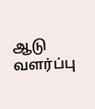ஆடு வளர்ப்பு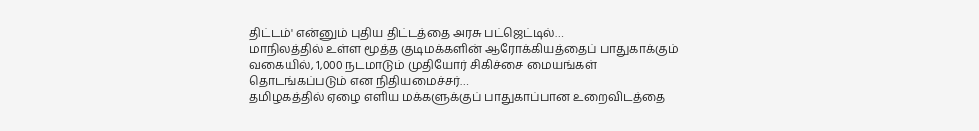திட்டம்' என்னும் புதிய திட்டத்தை அரசு பட்ஜெட்டில்…
மாநிலத்தில் உள்ள மூத்த குடிமக்களின் ஆரோக்கியத்தைப் பாதுகாக்கும் வகையில், 1,000 நடமாடும் முதியோர் சிகிச்சை மையங்கள் தொடங்கப்படும் என நிதியமைச்சர்…
தமிழகத்தில் ஏழை எளிய மக்களுக்குப் பாதுகாப்பான உறைவிடத்தை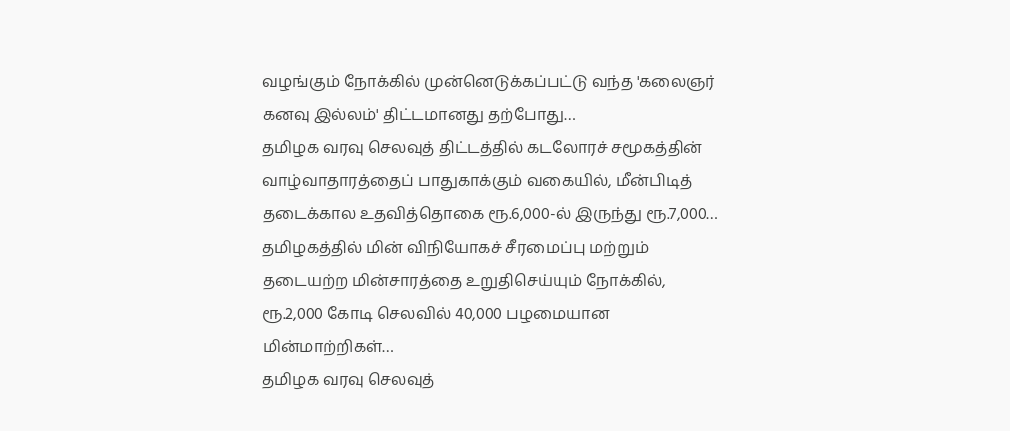வழங்கும் நோக்கில் முன்னெடுக்கப்பட்டு வந்த 'கலைஞர் கனவு இல்லம்' திட்டமானது தற்போது…
தமிழக வரவு செலவுத் திட்டத்தில் கடலோரச் சமூகத்தின் வாழ்வாதாரத்தைப் பாதுகாக்கும் வகையில், மீன்பிடித் தடைக்கால உதவித்தொகை ரூ.6,000-ல் இருந்து ரூ.7,000…
தமிழகத்தில் மின் விநியோகச் சீரமைப்பு மற்றும் தடையற்ற மின்சாரத்தை உறுதிசெய்யும் நோக்கில், ரூ.2,000 கோடி செலவில் 40,000 பழமையான மின்மாற்றிகள்…
தமிழக வரவு செலவுத்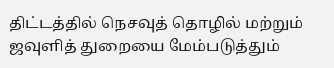திட்டத்தில் நெசவுத் தொழில் மற்றும் ஜவுளித் துறையை மேம்படுத்தும்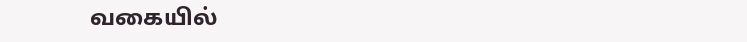வகையில்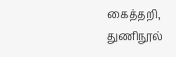கைத்தறி, துணிநூல்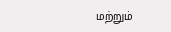மற்றும்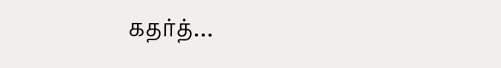கதர்த்…